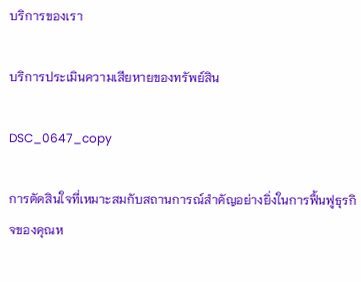บริการของเรา

บริการประเมินความเสียหายของทรัพย์สิน

DSC_0647_copy

การตัดสินใจที่เหมาะสมกับสถานการณ์สำคัญอย่างยิ่งในการฟื้นฟูธุรกิจของคุณห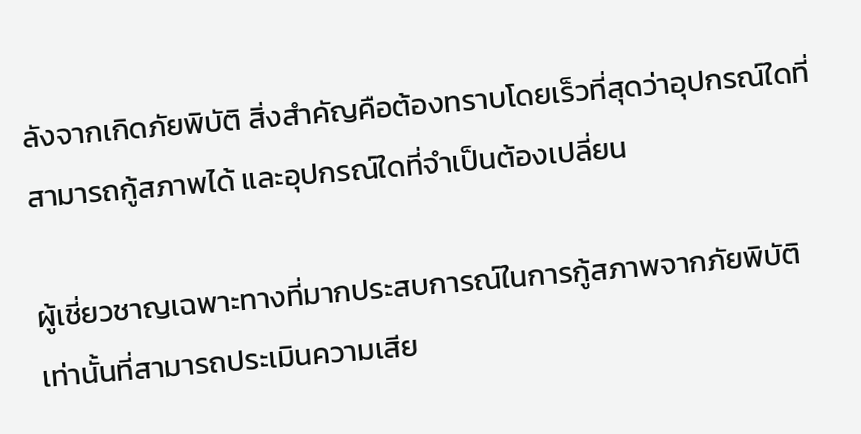ลังจากเกิดภัยพิบัติ สิ่งสำคัญคือต้องทราบโดยเร็วที่สุดว่าอุปกรณ์ใดที่สามารถกู้สภาพได้ และอุปกรณ์ใดที่จำเป็นต้องเปลี่ยน

ผู้เชี่ยวชาญเฉพาะทางที่มากประสบการณ์ในการกู้สภาพจากภัยพิบัติเท่านั้นที่สามารถประเมินความเสีย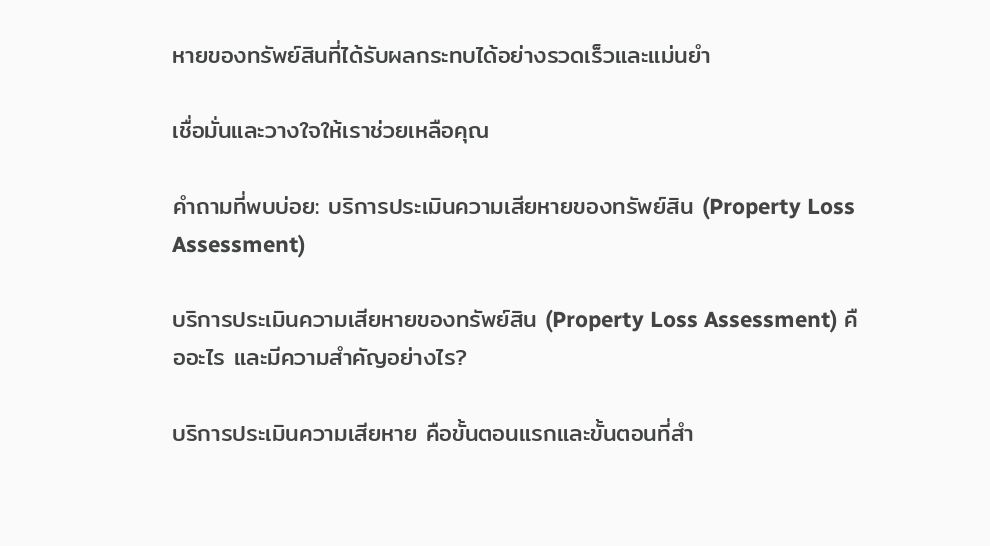หายของทรัพย์สินที่ได้รับผลกระทบได้อย่างรวดเร็วและแม่นยำ

เชื่อมั่นและวางใจให้เราช่วยเหลือคุณ

คำถามที่พบบ่อย: บริการประเมินความเสียหายของทรัพย์สิน (Property Loss Assessment)

บริการประเมินความเสียหายของทรัพย์สิน (Property Loss Assessment) คืออะไร และมีความสำคัญอย่างไร?

บริการประเมินความเสียหาย คือขั้นตอนแรกและขั้นตอนที่สำ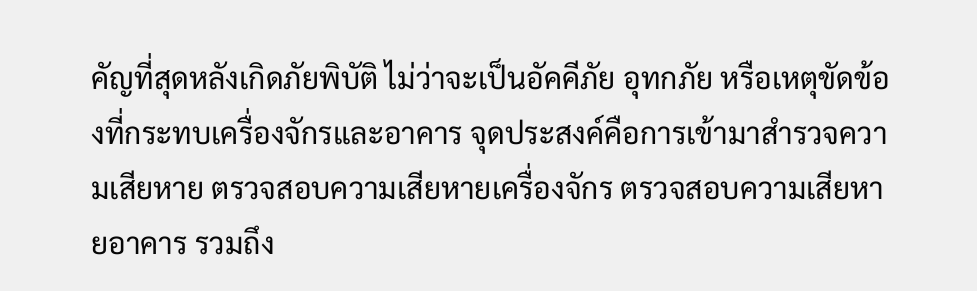คัญที่สุดหลังเกิดภัยพิบัติ ไม่ว่าจะเป็นอัคคีภัย อุทกภัย หรือเหตุขัดข้องที่กระทบเครื่องจักรและอาคาร จุดประสงค์คือการเข้ามาสำรวจความเสียหาย ตรวจสอบความเสียหายเครื่องจักร ตรวจสอบความเสียหายอาคาร รวมถึง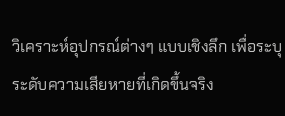วิเคราะห์อุปกรณ์ต่างๆ แบบเชิงลึก เพื่อระบุระดับความเสียหายที่เกิดขึ้นจริง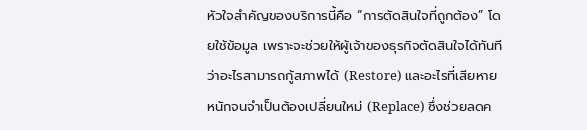หัวใจสำคัญของบริการนี้คือ “การตัดสินใจที่ถูกต้อง” โดยใช้ข้อมูล เพราะจะช่วยให้ผู้เจ้าของธุรกิจตัดสินใจได้ทันทีว่าอะไรสามารถกู้สภาพได้ (Restore) และอะไรที่เสียหายหนักจนจำเป็นต้องเปลี่ยนใหม่ (Replace) ซึ่งช่วยลดค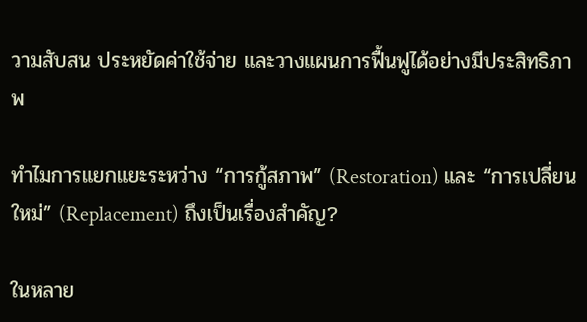วามสับสน ประหยัดค่าใช้จ่าย และวางแผนการฟื้นฟูได้อย่างมีประสิทธิภาพ

ทำไมการแยกแยะระหว่าง “การกู้สภาพ” (Restoration) และ “การเปลี่ยนใหม่” (Replacement) ถึงเป็นเรื่องสำคัญ?

ในหลาย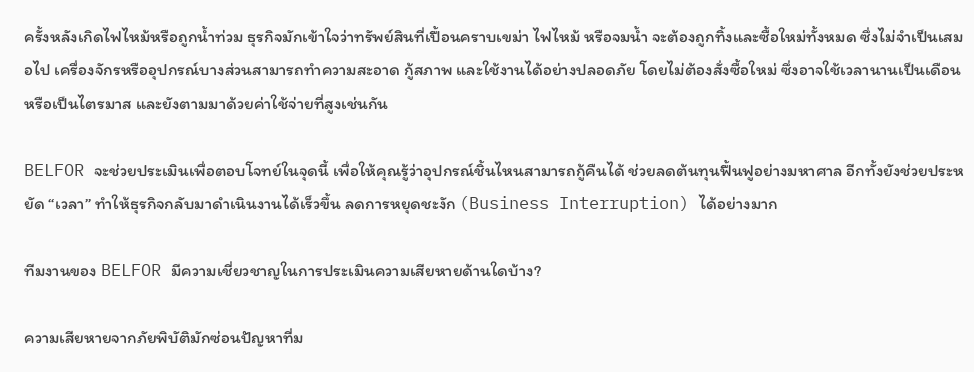ครั้งหลังเกิดไฟไหม้หรือถูกน้ำท่วม ธุรกิจมักเข้าใจว่าทรัพย์สินที่เปื้อนคราบเขม่า ไฟไหม้ หรือจมน้ำ จะต้องถูกทิ้งและซื้อใหม่ทั้งหมด ซึ่งไม่จำเป็นเสมอไป เครื่องจักรหรืออุปกรณ์บางส่วนสามารถทำความสะอาด กู้สภาพ และใช้งานได้อย่างปลอดภัย โดยไม่ต้องสั่งซื้อใหม่ ซึ่งอาจใช้เวลานานเป็นเดือนหรือเป็นไตรมาส และยังตามมาด้วยค่าใช้จ่ายที่สูงเช่นกัน

BELFOR จะช่วยประเมินเพื่อตอบโจทย์ในจุดนี้ เพื่อให้คุณรู้ว่าอุปกรณ์ชิ้นไหนสามารถกู้คืนได้ ช่วยลดต้นทุนฟื้นฟูอย่างมหาศาล อีกทั้งยังช่วยประหยัด “เวลา” ทำให้ธุรกิจกลับมาดำเนินงานได้เร็วขึ้น ลดการหยุดชะงัก (Business Interruption) ได้อย่างมาก

ทีมงานของ BELFOR มีความเชี่ยวชาญในการประเมินความเสียหายด้านใดบ้าง?

ความเสียหายจากภัยพิบัติมักซ่อนปัญหาที่ม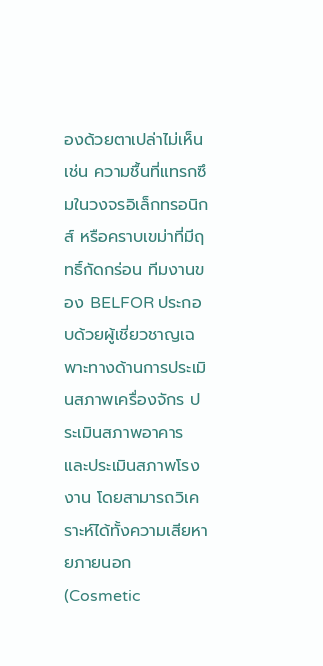องด้วยตาเปล่าไม่เห็น เช่น ความชื้นที่แทรกซึมในวงจรอิเล็กทรอนิกส์ หรือคราบเขม่าที่มีฤทธิ์กัดกร่อน ทีมงานของ BELFOR ประกอบด้วยผู้เชี่ยวชาญเฉพาะทางด้านการประเมินสภาพเครื่องจักร ประเมินสภาพอาคาร และประเมินสภาพโรงงาน โดยสามารถวิเคราะห์ได้ทั้งความเสียหายภายนอก (Cosmetic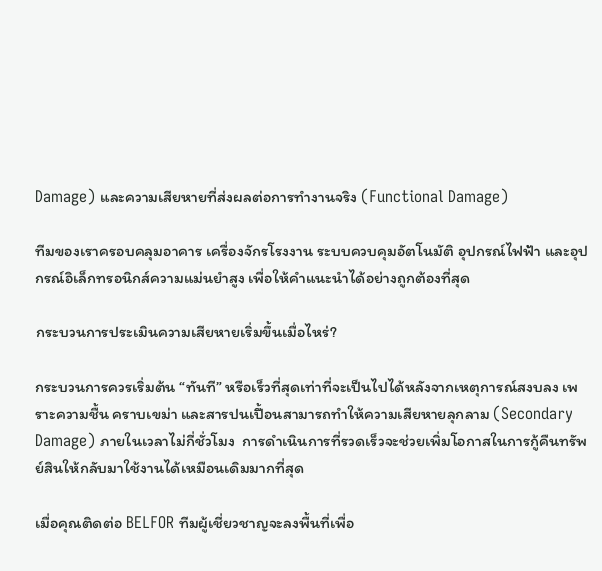Damage) และความเสียหายที่ส่งผลต่อการทำงานจริง (Functional Damage)

ทีมของเราครอบคลุมอาคาร เครื่องจักรโรงงาน ระบบควบคุมอัตโนมัติ อุปกรณ์ไฟฟ้า และอุปกรณ์อิเล็กทรอนิกส์ความแม่นยำสูง เพื่อให้คำแนะนำได้อย่างถูกต้องที่สุด

กระบวนการประเมินความเสียหายเริ่มขึ้นเมื่อไหร่?

กระบวนการควรเริ่มต้น “ทันที” หรือเร็วที่สุดเท่าที่จะเป็นไปได้หลังจากเหตุการณ์สงบลง เพราะความชื้น คราบเขม่า และสารปนเปื้อนสามารถทำให้ความเสียหายลุกลาม (Secondary Damage) ภายในเวลาไม่กี่ชั่วโมง  การดำเนินการที่รวดเร็วจะช่วยเพิ่มโอกาสในการกู้คืนทรัพย์สินให้กลับมาใช้งานได้เหมือนเดิมมากที่สุด

เมื่อคุณติดต่อ BELFOR ทีมผู้เชี่ยวชาญจะลงพื้นที่เพื่อ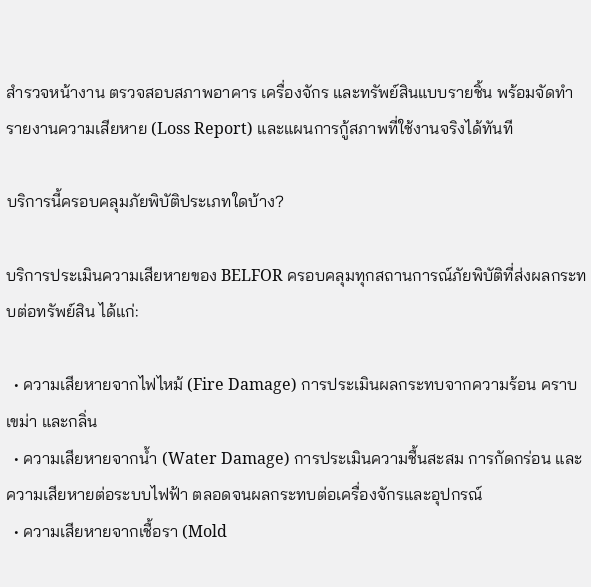สำรวจหน้างาน ตรวจสอบสภาพอาคาร เครื่องจักร และทรัพย์สินแบบรายชิ้น พร้อมจัดทำรายงานความเสียหาย (Loss Report) และแผนการกู้สภาพที่ใช้งานจริงได้ทันที

บริการนี้ครอบคลุมภัยพิบัติประเภทใดบ้าง?

บริการประเมินความเสียหายของ BELFOR ครอบคลุมทุกสถานการณ์ภัยพิบัติที่ส่งผลกระทบต่อทรัพย์สิน ได้แก่:

  • ความเสียหายจากไฟไหม้ (Fire Damage) การประเมินผลกระทบจากความร้อน คราบเขม่า และกลิ่น
  • ความเสียหายจากน้ำ (Water Damage) การประเมินความชื้นสะสม การกัดกร่อน และความเสียหายต่อระบบไฟฟ้า ตลอดจนผลกระทบต่อเครื่องจักรและอุปกรณ์
  • ความเสียหายจากเชื้อรา (Mold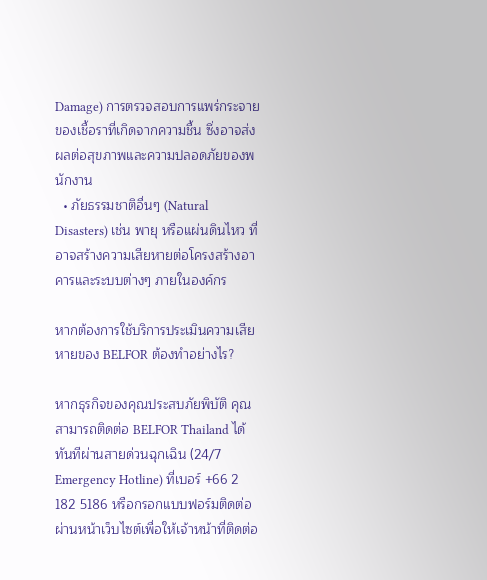Damage) การตรวจสอบการแพร่กระจายของเชื้อราที่เกิดจากความชื้น ซึ่งอาจส่งผลต่อสุขภาพและความปลอดภัยของพนักงาน
  • ภัยธรรมชาติอื่นๆ (Natural Disasters) เช่น พายุ หรือแผ่นดินไหว ที่อาจสร้างความเสียหายต่อโครงสร้างอาคารและระบบต่างๆ ภายในองค์กร

หากต้องการใช้บริการประเมินความเสียหายของ BELFOR ต้องทำอย่างไร?

หากธุรกิจของคุณประสบภัยพิบัติ คุณสามารถติดต่อ BELFOR Thailand ได้ทันทีผ่านสายด่วนฉุกเฉิน (24/7 Emergency Hotline) ที่เบอร์ +66 2 182 5186 หรือกรอกแบบฟอร์มติดต่อผ่านหน้าเว็บไซต์เพื่อให้เจ้าหน้าที่ติดต่อ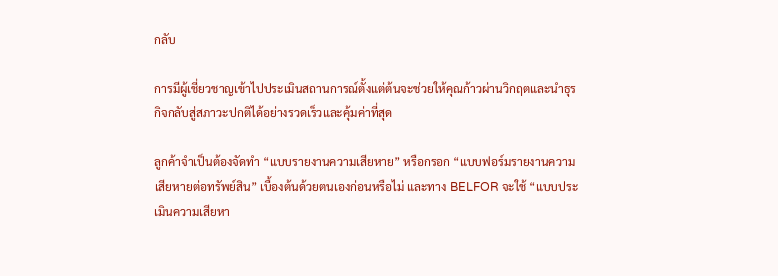กลับ

การมีผู้เชี่ยวชาญเข้าไปประเมินสถานการณ์ตั้งแต่ต้นจะช่วยให้คุณก้าวผ่านวิกฤตและนำธุรกิจกลับสู่สภาวะปกติได้อย่างรวดเร็วและคุ้มค่าที่สุด

ลูกค้าจำเป็นต้องจัดทำ “แบบรายงานความเสียหาย” หรือกรอก “แบบฟอร์มรายงานความเสียหายต่อทรัพย์สิน” เบื้องต้นด้วยตนเองก่อนหรือไม่ และทาง BELFOR จะใช้ “แบบประเมินความเสียหา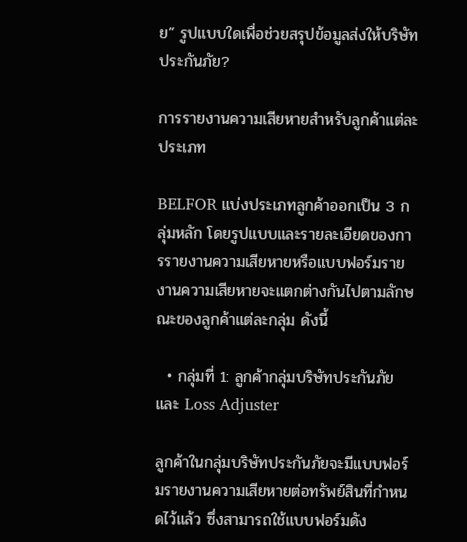ย” รูปแบบใดเพื่อช่วยสรุปข้อมูลส่งให้บริษัทประกันภัย?

การรายงานความเสียหายสำหรับลูกค้าแต่ละประเภท

BELFOR แบ่งประเภทลูกค้าออกเป็น 3 กลุ่มหลัก โดยรูปแบบและรายละเอียดของการรายงานความเสียหายหรือแบบฟอร์มรายงานความเสียหายจะแตกต่างกันไปตามลักษณะของลูกค้าแต่ละกลุ่ม ดังนี้

  • กลุ่มที่ 1: ลูกค้ากลุ่มบริษัทประกันภัย และ Loss Adjuster

ลูกค้าในกลุ่มบริษัทประกันภัยจะมีแบบฟอร์มรายงานความเสียหายต่อทรัพย์สินที่กำหนดไว้แล้ว ซึ่งสามารถใช้แบบฟอร์มดัง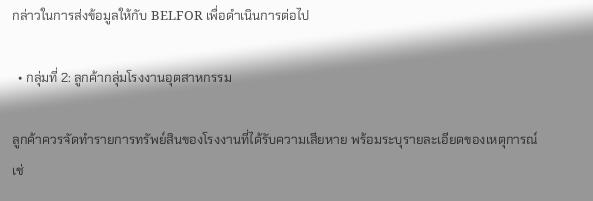กล่าวในการส่งข้อมูลให้กับ BELFOR เพื่อดำเนินการต่อไป

  • กลุ่มที่ 2: ลูกค้ากลุ่มโรงงานอุตสาหกรรม

ลูกค้าควรจัดทำรายการทรัพย์สินของโรงงานที่ได้รับความเสียหาย พร้อมระบุรายละเอียดของเหตุการณ์ เช่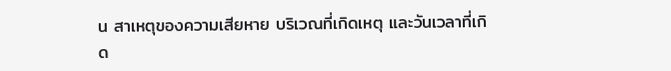น สาเหตุของความเสียหาย บริเวณที่เกิดเหตุ และวันเวลาที่เกิด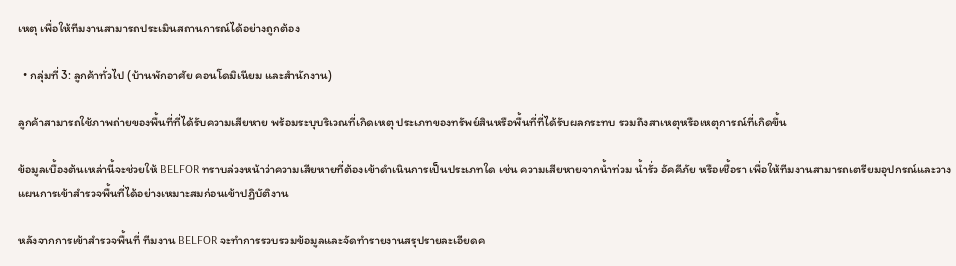เหตุ เพื่อให้ทีมงานสามารถประเมินสถานการณ์ได้อย่างถูกต้อง

  • กลุ่มที่ 3: ลูกค้าทั่วไป (บ้านพักอาศัย คอนโดมิเนียม และสำนักงาน)

ลูกค้าสามารถใช้ภาพถ่ายของพื้นที่ที่ได้รับความเสียหาย พร้อมระบุบริเวณที่เกิดเหตุ ประเภทของทรัพย์สินหรือพื้นที่ที่ได้รับผลกระทบ รวมถึงสาเหตุหรือเหตุการณ์ที่เกิดขึ้น

ข้อมูลเบื้องต้นเหล่านี้จะช่วยให้ BELFOR ทราบล่วงหน้าว่าความเสียหายที่ต้องเข้าดำเนินการเป็นประเภทใด เช่น ความเสียหายจากน้ำท่วม น้ำรั่ว อัคคีภัย หรือเชื้อรา เพื่อให้ทีมงานสามารถเตรียมอุปกรณ์และวางแผนการเข้าสำรวจพื้นที่ได้อย่างเหมาะสมก่อนเข้าปฏิบัติงาน

หลังจากการเข้าสำรวจพื้นที่ ทีมงาน BELFOR จะทำการรวบรวมข้อมูลและจัดทำรายงานสรุปรายละเอียดค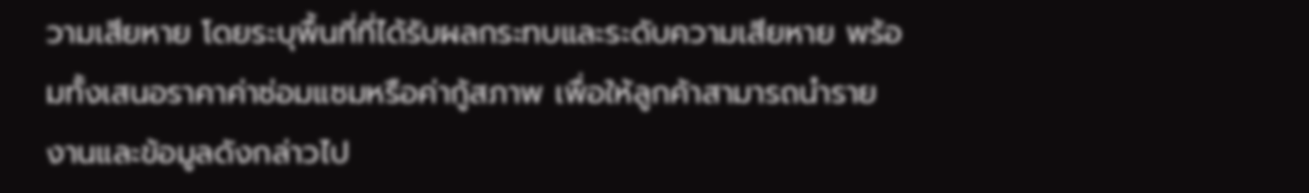วามเสียหาย โดยระบุพื้นที่ที่ได้รับผลกระทบและระดับความเสียหาย พร้อมทั้งเสนอราคาค่าซ่อมแซมหรือค่ากู้สภาพ เพื่อให้ลูกค้าสามารถนำรายงานและข้อมูลดังกล่าวไป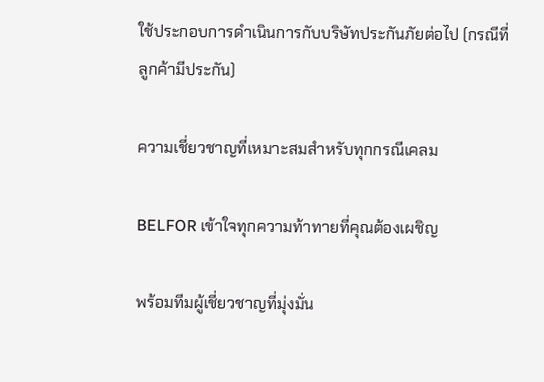ใช้ประกอบการดำเนินการกับบริษัทประกันภัยต่อไป (กรณีที่ลูกค้ามีประกัน)

ความเชี่ยวชาญที่เหมาะสมสำหรับทุกกรณีเคลม

BELFOR เข้าใจทุกความท้าทายที่คุณต้องเผชิญ

พร้อมทีมผู้เชี่ยวชาญที่มุ่งมั่น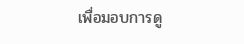เพื่อมอบการดู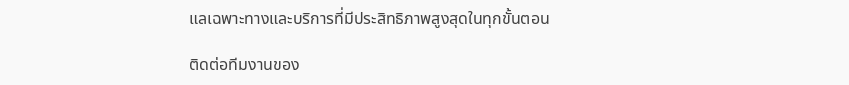แลเฉพาะทางและบริการที่มีประสิทธิภาพสูงสุดในทุกขั้นตอน

ติดต่อทีมงานของ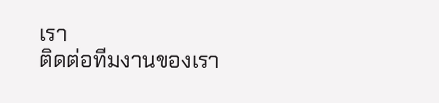เรา
ติดต่อทีมงานของเรา